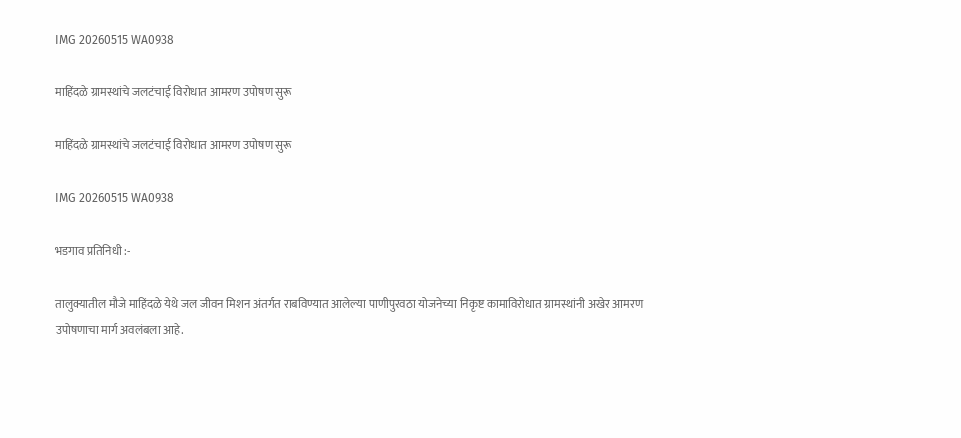IMG 20260515 WA0938

माहिंदळे ग्रामस्थांचे जलटंचाई विरोधात आमरण उपोषण सुरू

माहिंदळे ग्रामस्थांचे जलटंचाई विरोधात आमरण उपोषण सुरू

IMG 20260515 WA0938

भडगाव प्रतिनिधी :-

तालुक्यातील मौजे माहिंदळे येथे जल जीवन मिशन अंतर्गत राबविण्यात आलेल्या पाणीपुरवठा योजनेच्या निकृष्ट कामाविरोधात ग्रामस्थांनी अखेर आमरण उपोषणाचा मार्ग अवलंबला आहे.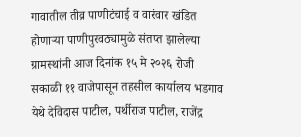गावातील तीव्र पाणीटंचाई व वारंवार खंडित होणाऱ्या पाणीपुरवठ्यामुळे संतप्त झालेल्या ग्रामस्थांनी आज दिनांक १५ मे २०२६ रोजी सकाळी ११ वाजेपासून तहसील कार्यालय भडगाव येथे देविदास पाटील, पर्थीराज पाटील, राजेंद्र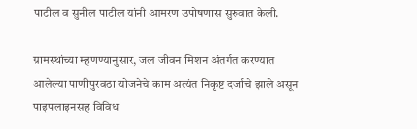पाटील व सुनील पाटील यांनी आमरण उपोषणास सुरुवात केली.

ग्रामस्थांच्या म्हणण्यानुसार, जल जीवन मिशन अंतर्गत करण्यात आलेल्या पाणीपुरवठा योजनेचे काम अत्यंत निकृष्ट दर्जाचे झाले असून पाइपलाइनसह विविध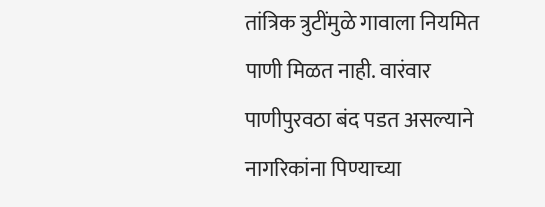तांत्रिक त्रुटींमुळे गावाला नियमित पाणी मिळत नाही. वारंवार पाणीपुरवठा बंद पडत असल्याने नागरिकांना पिण्याच्या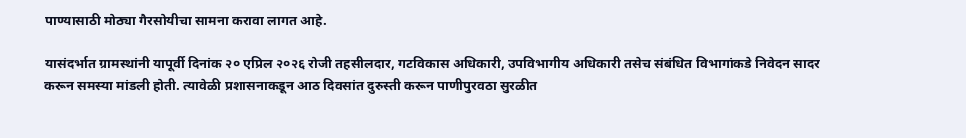पाण्यासाठी मोठ्या गैरसोयीचा सामना करावा लागत आहे.

यासंदर्भात ग्रामस्थांनी यापूर्वी दिनांक २० एप्रिल २०२६ रोजी तहसीलदार, गटविकास अधिकारी, उपविभागीय अधिकारी तसेच संबंधित विभागांकडे निवेदन सादर करून समस्या मांडली होती. त्यावेळी प्रशासनाकडून आठ दिवसांत दुरुस्ती करून पाणीपुरवठा सुरळीत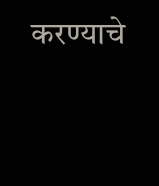करण्याचे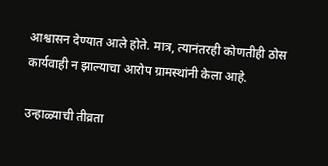आश्वासन देण्यात आले होते. मात्र, त्यानंतरही कोणतीही ठोस कार्यवाही न झाल्याचा आरोप ग्रामस्थांनी केला आहे.

उन्हाळ्याची तीव्रता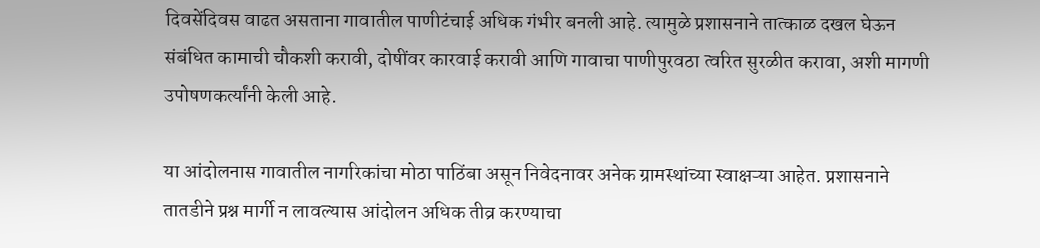दिवसेंदिवस वाढत असताना गावातील पाणीटंचाई अधिक गंभीर बनली आहे. त्यामुळे प्रशासनाने तात्काळ दखल घेऊन संबंधित कामाची चौकशी करावी, दोषींवर कारवाई करावी आणि गावाचा पाणीपुरवठा त्वरित सुरळीत करावा, अशी मागणी उपोषणकर्त्यांनी केली आहे.

या आंदोलनास गावातील नागरिकांचा मोठा पाठिंबा असून निवेदनावर अनेक ग्रामस्थांच्या स्वाक्षऱ्या आहेत. प्रशासनाने तातडीने प्रश्न मार्गी न लावल्यास आंदोलन अधिक तीव्र करण्याचा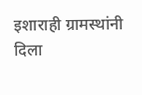इशाराही ग्रामस्थांनी दिला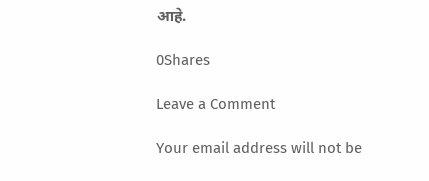आहे.

0Shares

Leave a Comment

Your email address will not be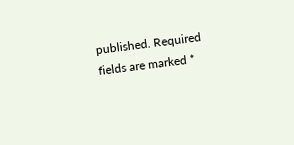published. Required fields are marked *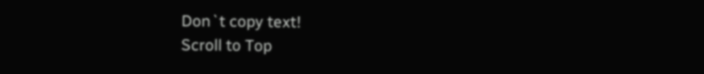Don`t copy text!
Scroll to Top